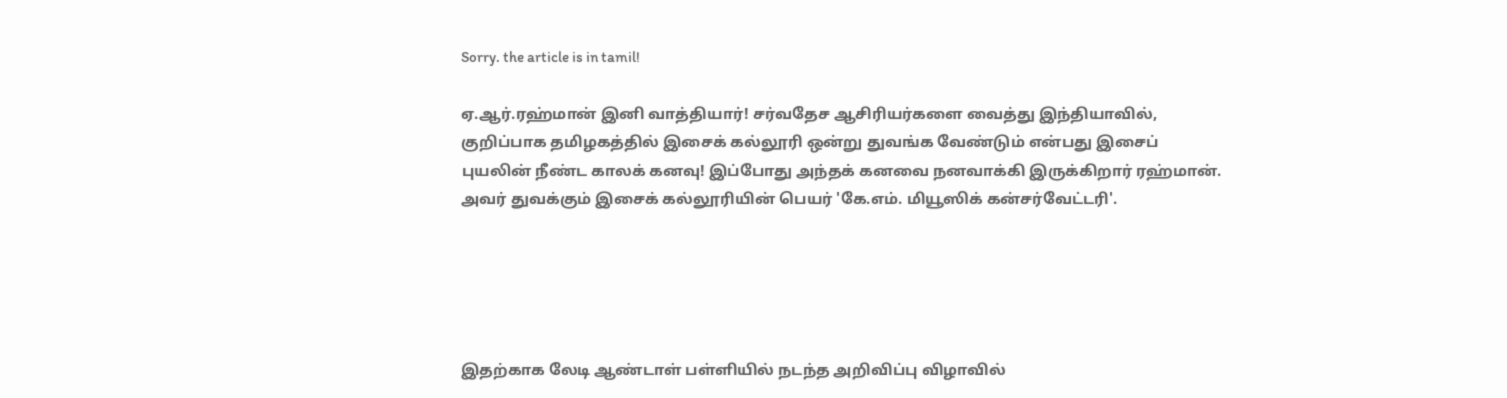Sorry. the article is in tamil!

ஏ.ஆர்.ரஹ்மான் இனி வாத்தியார்! சர்வதேச ஆசிரியர்களை வைத்து இந்தியாவில்,
குறிப்பாக தமிழகத்தில் இசைக் கல்லூரி ஒன்று துவங்க வேண்டும் என்பது இசைப்
புயலின் நீண்ட காலக் கனவு! இப்போது அந்தக் கனவை நனவாக்கி இருக்கிறார் ரஹ்மான்.
அவர் துவக்கும் இசைக் கல்லூரியின் பெயர் 'கே.எம். மியூஸிக் கன்சர்வேட்டரி'.





இதற்காக லேடி ஆண்டாள் பள்ளியில் நடந்த அறிவிப்பு விழாவில்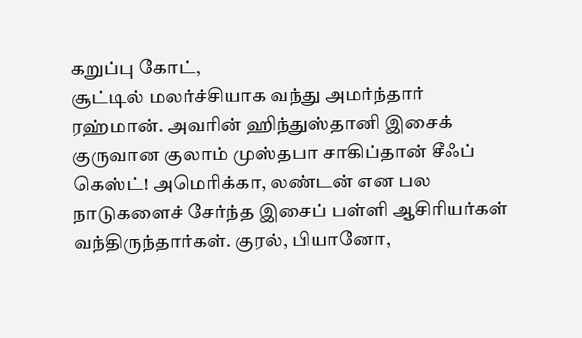கறுப்பு கோட்,
சூட்டில் மலர்ச்சியாக வந்து அமர்ந்தார் ரஹ்மான். அவரின் ஹிந்துஸ்தானி இசைக்
குருவான குலாம் முஸ்தபா சாகிப்தான் சீஃப் கெஸ்ட்! அமெரிக்கா, லண்டன் என பல
நாடுகளைச் சேர்ந்த இசைப் பள்ளி ஆசிரியர்கள் வந்திருந்தார்கள். குரல், பியானோ,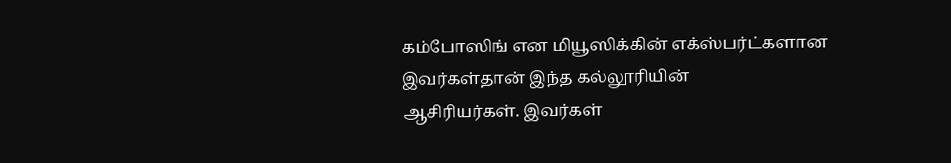கம்போஸிங் என மியூஸிக்கின் எக்ஸ்பர்ட்களான இவர்கள்தான் இந்த கல்லூரியின்
ஆசிரியர்கள். இவர்கள்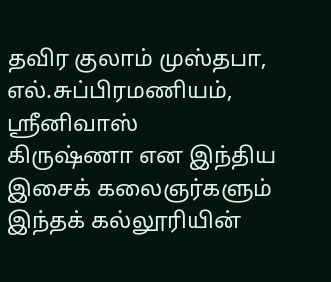தவிர குலாம் முஸ்தபா, எல்.சுப்பிரமணியம், ஸ்ரீனிவாஸ்
கிருஷ்ணா என இந்திய இசைக் கலைஞர்களும் இந்தக் கல்லூரியின்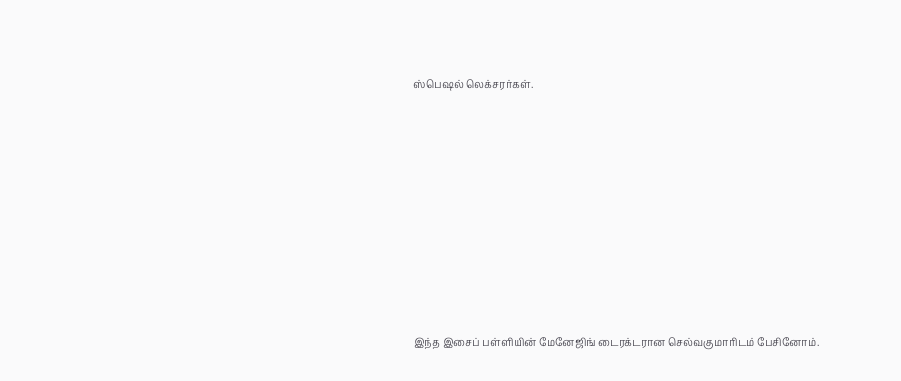ஸ்பெஷல் லெக்சரர்கள்.









இந்த இசைப் பள்ளியின் மேனேஜிங் டைரக்டரான செல்வகுமாரிடம் பேசினோம்.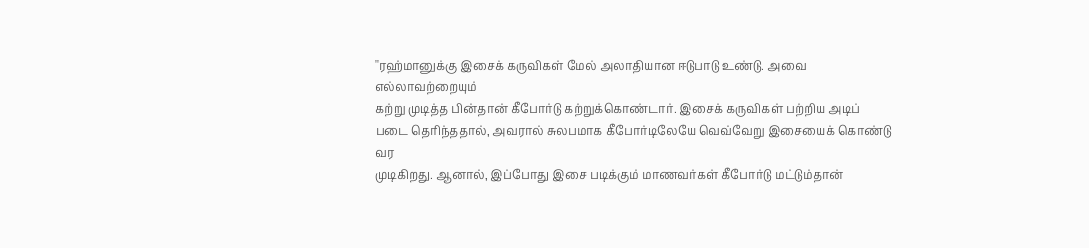''ரஹ்மானுக்கு இசைக் கருவிகள் மேல் அலாதியான ஈடுபாடு உண்டு. அவை எல்லாவற்றையும்
கற்று முடித்த பின்தான் கீபோர்டு கற்றுக்கொண்டார். இசைக் கருவிகள் பற்றிய அடிப்
படை தெரிந்ததால், அவரால் சுலபமாக கீபோர்டிலேயே வெவ்வேறு இசையைக் கொண்டு வர
முடிகிறது. ஆனால், இப்போது இசை படிக்கும் மாணவர்கள் கீபோர்டு மட்டும்தான்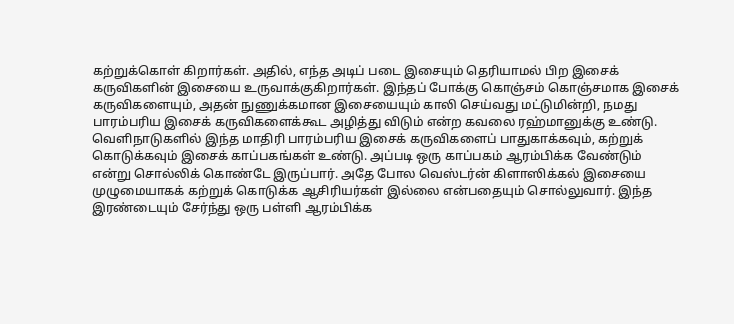கற்றுக்கொள் கிறார்கள். அதில், எந்த அடிப் படை இசையும் தெரியாமல் பிற இசைக்
கருவிகளின் இசையை உருவாக்குகிறார்கள். இந்தப் போக்கு கொஞ்சம் கொஞ்சமாக இசைக்
கருவிகளையும், அதன் நுணுக்கமான இசையையும் காலி செய்வது மட்டுமின்றி, நமது
பாரம்பரிய இசைக் கருவிகளைக்கூட அழித்து விடும் என்ற கவலை ரஹ்மானுக்கு உண்டு.
வெளிநாடுகளில் இந்த மாதிரி பாரம்பரிய இசைக் கருவிகளைப் பாதுகாக்கவும், கற்றுக்
கொடுக்கவும் இசைக் காப்பகங்கள் உண்டு. அப்படி ஒரு காப்பகம் ஆரம்பிக்க வேண்டும்
என்று சொல்லிக் கொண்டே இருப்பார். அதே போல வெஸ்டர்ன் கிளாஸிக்கல் இசையை
முழுமையாகக் கற்றுக் கொடுக்க ஆசிரியர்கள் இல்லை என்பதையும் சொல்லுவார். இந்த
இரண்டையும் சேர்ந்து ஒரு பள்ளி ஆரம்பிக்க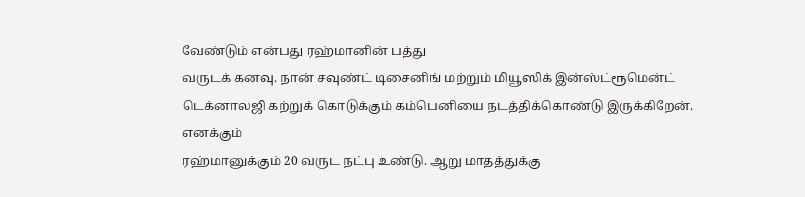வேண்டும் என்பது ரஹ்மானின் பத்து
வருடக் கனவு. நான் சவுண்ட் டிசைனிங் மற்றும் மியூஸிக் இன்ஸ்ட்ரூமென்ட்
டெக்னாலஜி கற்றுக் கொடுக்கும் கம்பெனியை நடத்திக்கொண்டு இருக்கிறேன். எனக்கும்
ரஹ்மானுக்கும் 20 வருட நட்பு உண்டு. ஆறு மாதத்துக்கு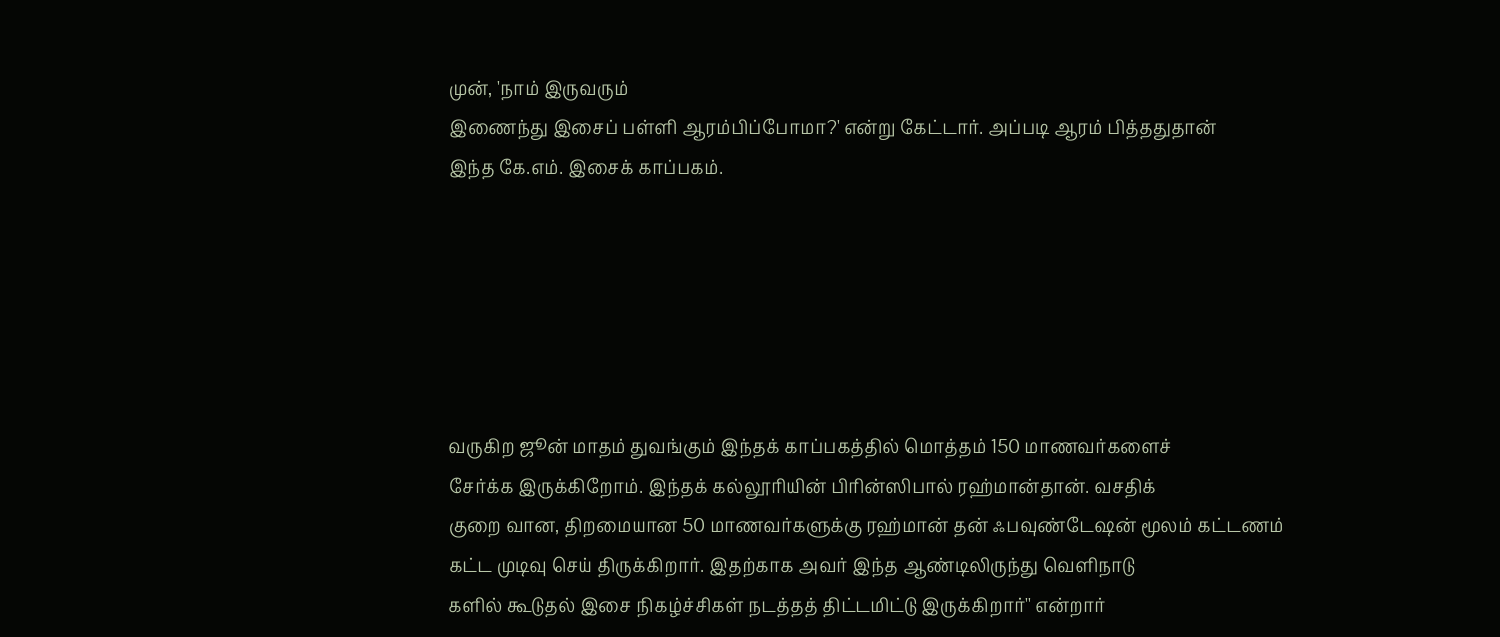முன், 'நாம் இருவரும்
இணைந்து இசைப் பள்ளி ஆரம்பிப்போமா?' என்று கேட்டார். அப்படி ஆரம் பித்ததுதான்
இந்த கே.எம். இசைக் காப்பகம்.






வருகிற ஜூன் மாதம் துவங்கும் இந்தக் காப்பகத்தில் மொத்தம் 150 மாணவர்களைச்
சேர்க்க இருக்கிறோம். இந்தக் கல்லூரியின் பிரின்ஸிபால் ரஹ்மான்தான். வசதிக்
குறை வான, திறமையான 50 மாணவர்களுக்கு ரஹ்மான் தன் ஃபவுண்டேஷன் மூலம் கட்டணம்
கட்ட முடிவு செய் திருக்கிறார். இதற்காக அவர் இந்த ஆண்டிலிருந்து வெளிநாடு
களில் கூடுதல் இசை நிகழ்ச்சிகள் நடத்தத் திட்டமிட்டு இருக்கிறார்'' என்றார்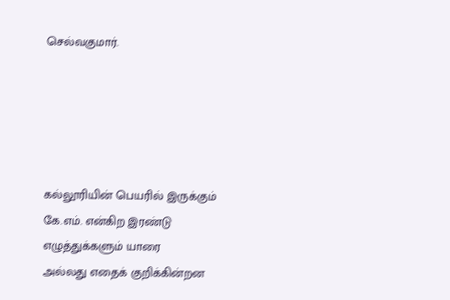செல்வகுமார்.





கல்லூரியின் பெயரில் இருக்கும் கே.எம். என்கிற இரண்டு எழுத்துக்களும் யாரை
அல்லது எதைக் குறிக்கின்றன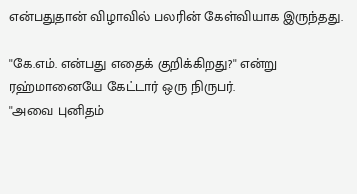என்பதுதான் விழாவில் பலரின் கேள்வியாக இருந்தது.

''கே.எம். என்பது எதைக் குறிக்கிறது?'' என்று ரஹ்மானையே கேட்டார் ஒரு நிருபர்.
''அவை புனிதம்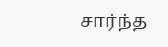சார்ந்த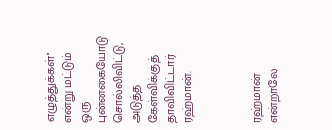எழுத்துக்கள்'' என்று மட்டும் ஒரு புன்னகையோடு
சொல்லிவிட்டு, அடுத்த கேள்விக்குத் தாவிவிட்டார் ரஹ்மான்.



ரஹ்மான் என்றாலே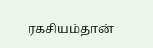ரகசியம்தான்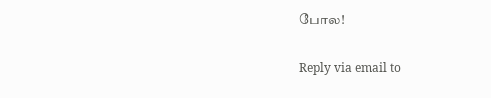போல!

Reply via email to